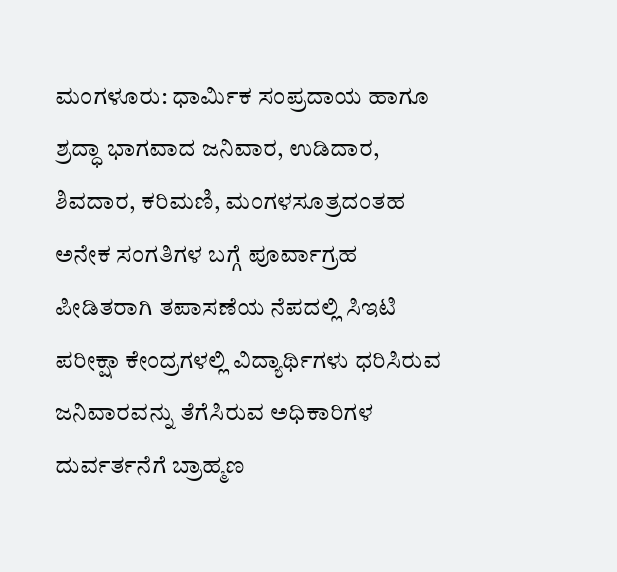ಮಂಗಳೂರು: ಧಾರ್ಮಿಕ ಸಂಪ್ರದಾಯ ಹಾಗೂ ಶ್ರದ್ಧಾ ಭಾಗವಾದ ಜನಿವಾರ, ಉಡಿದಾರ, ಶಿವದಾರ, ಕರಿಮಣಿ, ಮಂಗಳಸೂತ್ರದಂತಹ ಅನೇಕ ಸಂಗತಿಗಳ ಬಗ್ಗೆ ಪೂರ್ವಾಗ್ರಹ ಪೀಡಿತರಾಗಿ ತಪಾಸಣೆಯ ನೆಪದಲ್ಲಿ ಸಿಇಟಿ ಪರೀಕ್ಷಾ ಕೇಂದ್ರಗಳಲ್ಲಿ ವಿದ್ಯಾರ್ಥಿಗಳು ಧರಿಸಿರುವ ಜನಿವಾರವನ್ನು ತೆಗೆಸಿರುವ ಅಧಿಕಾರಿಗಳ ದುರ್ವರ್ತನೆಗೆ ಬ್ರಾಹ್ಮಣ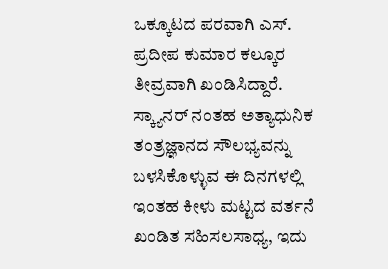ಒಕ್ಕೂಟದ ಪರವಾಗಿ ಎಸ್. ಪ್ರದೀಪ ಕುಮಾರ ಕಲ್ಕೂರ ತೀವ್ರವಾಗಿ ಖಂಡಿಸಿದ್ದಾರೆ. ಸ್ಕ್ಯಾನರ್ ನಂತಹ ಅತ್ಯಾಧುನಿಕ ತಂತ್ರಜ್ಞಾನದ ಸೌಲಭ್ಯವನ್ನು ಬಳಸಿಕೊಳ್ಳುವ ಈ ದಿನಗಳಲ್ಲಿ ಇಂತಹ ಕೀಳು ಮಟ್ಟದ ವರ್ತನೆ ಖಂಡಿತ ಸಹಿಸಲಸಾಧ್ಯ, ಇದು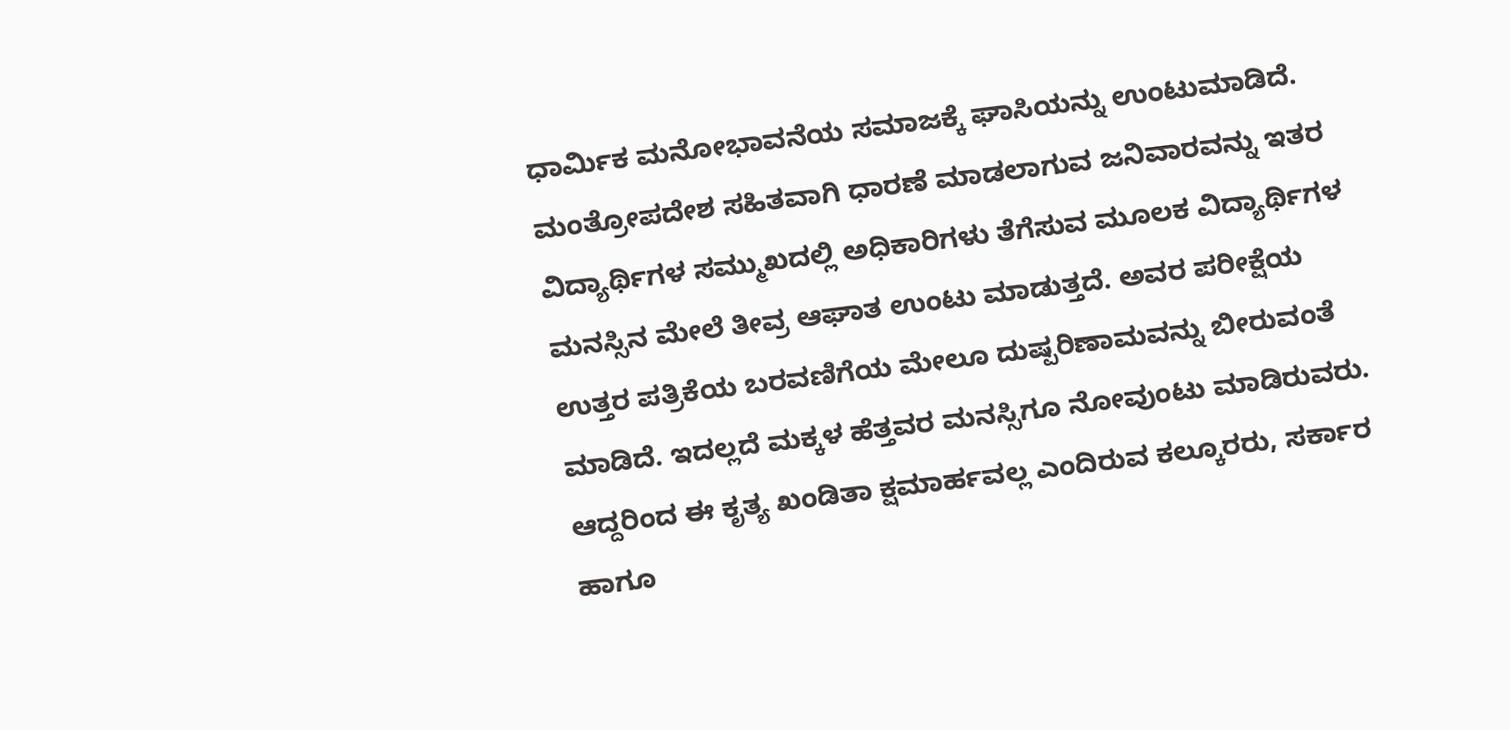ಧಾರ್ಮಿಕ ಮನೋಭಾವನೆಯ ಸಮಾಜಕ್ಕೆ ಘಾಸಿಯನ್ನು ಉಂಟುಮಾಡಿದೆ. ಮಂತ್ರೋಪದೇಶ ಸಹಿತವಾಗಿ ಧಾರಣೆ ಮಾಡಲಾಗುವ ಜನಿವಾರವನ್ನು ಇತರ ವಿದ್ಯಾರ್ಥಿಗಳ ಸಮ್ಮುಖದಲ್ಲಿ ಅಧಿಕಾರಿಗಳು ತೆಗೆಸುವ ಮೂಲಕ ವಿದ್ಯಾರ್ಥಿಗಳ ಮನಸ್ಸಿನ ಮೇಲೆ ತೀವ್ರ ಆಘಾತ ಉಂಟು ಮಾಡುತ್ತದೆ. ಅವರ ಪರೀಕ್ಷೆಯ ಉತ್ತರ ಪತ್ರಿಕೆಯ ಬರವಣಿಗೆಯ ಮೇಲೂ ದುಷ್ಪರಿಣಾಮವನ್ನು ಬೀರುವಂತೆ ಮಾಡಿದೆ. ಇದಲ್ಲದೆ ಮಕ್ಕಳ ಹೆತ್ತವರ ಮನಸ್ಸಿಗೂ ನೋವುಂಟು ಮಾಡಿರುವರು. ಆದ್ದರಿಂದ ಈ ಕೃತ್ಯ ಖಂಡಿತಾ ಕ್ಷಮಾರ್ಹವಲ್ಲ ಎಂದಿರುವ ಕಲ್ಕೂರರು, ಸರ್ಕಾರ ಹಾಗೂ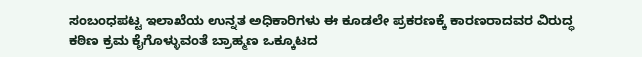ಸಂಬಂಧಪಟ್ಟ ಇಲಾಖೆಯ ಉನ್ನತ ಅಧಿಕಾರಿಗಳು ಈ ಕೂಡಲೇ ಪ್ರಕರಣಕ್ಕೆ ಕಾರಣರಾದವರ ವಿರುದ್ಧ ಕಠಿಣ ಕ್ರಮ ಕೈಗೊಳ್ಳುವಂತೆ ಬ್ರಾಹ್ಮಣ ಒಕ್ಕೂಟದ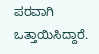ಪರವಾಗಿ ಒತ್ತಾಯಿಸಿದ್ದಾರೆ.